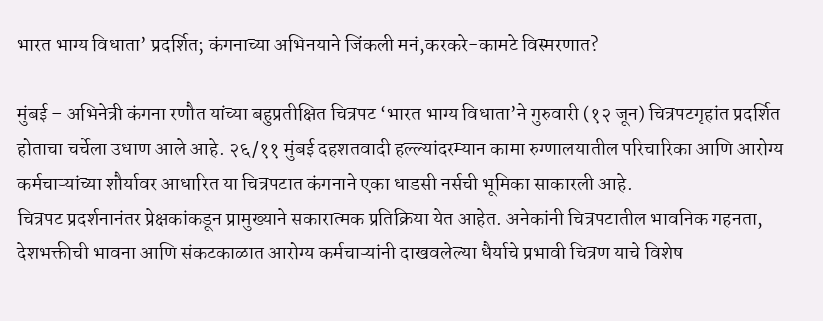भारत भाग्य विधाता’ प्रदर्शित; कंगनाच्या अभिनयाने जिंकली मनं,करकरे-कामटे विस्मरणात?

मुंबई – अभिनेत्री कंगना रणौत यांच्या बहुप्रतीक्षित चित्रपट ‘भारत भाग्य विधाता’ने गुरुवारी (१२ जून) चित्रपटगृहांत प्रदर्शित होताचा चर्चेला उधाण आले आहे. २६/११ मुंबई दहशतवादी हल्ल्यांदरम्यान कामा रुग्णालयातील परिचारिका आणि आरोग्य कर्मचाऱ्यांच्या शौर्यावर आधारित या चित्रपटात कंगनाने एका धाडसी नर्सची भूमिका साकारली आहे.
चित्रपट प्रदर्शनानंतर प्रेक्षकांकडून प्रामुख्याने सकारात्मक प्रतिक्रिया येत आहेत. अनेकांनी चित्रपटातील भावनिक गहनता, देशभक्तीची भावना आणि संकटकाळात आरोग्य कर्मचाऱ्यांनी दाखवलेल्या धैर्याचे प्रभावी चित्रण याचे विशेष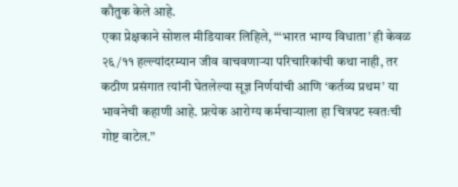कौतुक केले आहे.
एका प्रेक्षकाने सोशल मीडियावर लिहिले, “‘भारत भाग्य विधाता’ ही केवळ २६/११ हल्ल्यांदरम्यान जीव वाचवणाऱ्या परिचारिकांची कथा नाही, तर कठीण प्रसंगात त्यांनी घेतलेल्या सूज्ञ निर्णयांची आणि ‘कर्तव्य प्रथम’ या भावनेची कहाणी आहे. प्रत्येक आरोग्य कर्मचाऱ्याला हा चित्रपट स्वतःची गोष्ट वाटेल.”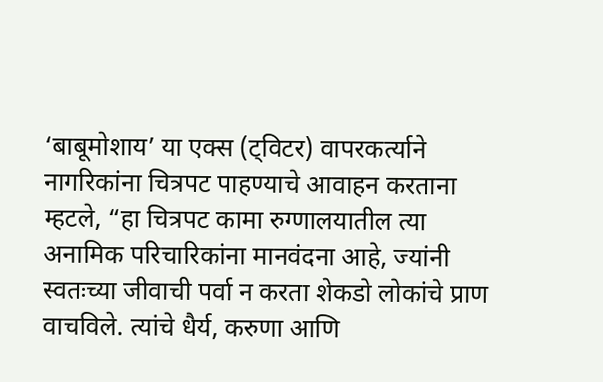‘बाबूमोशाय’ या एक्स (ट्विटर) वापरकर्त्याने नागरिकांना चित्रपट पाहण्याचे आवाहन करताना म्हटले, “हा चित्रपट कामा रुग्णालयातील त्या अनामिक परिचारिकांना मानवंदना आहे, ज्यांनी स्वतःच्या जीवाची पर्वा न करता शेकडो लोकांचे प्राण वाचविले. त्यांचे धैर्य, करुणा आणि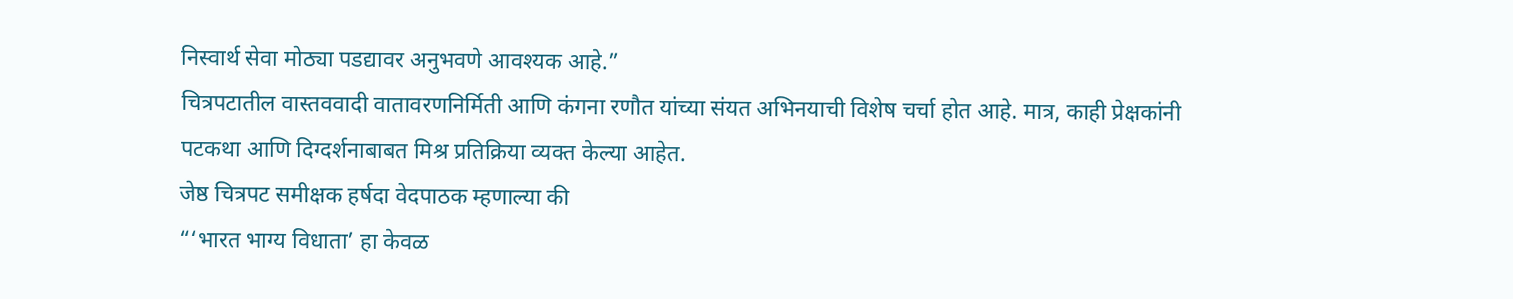निस्वार्थ सेवा मोठ्या पडद्यावर अनुभवणे आवश्यक आहे.”
चित्रपटातील वास्तववादी वातावरणनिर्मिती आणि कंगना रणौत यांच्या संयत अभिनयाची विशेष चर्चा होत आहे. मात्र, काही प्रेक्षकांनी पटकथा आणि दिग्दर्शनाबाबत मिश्र प्रतिक्रिया व्यक्त केल्या आहेत.
जेष्ठ चित्रपट समीक्षक हर्षदा वेदपाठक म्हणाल्या की
“‘भारत भाग्य विधाता’ हा केवळ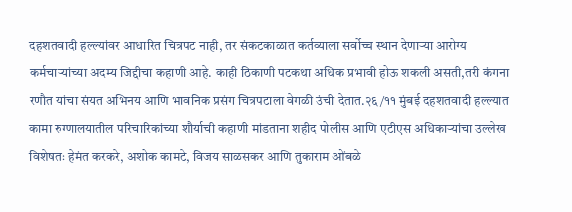दहशतवादी हल्ल्यांवर आधारित चित्रपट नाही, तर संकटकाळात कर्तव्याला सर्वोच्च स्थान देणाऱ्या आरोग्य कर्मचाऱ्यांच्या अदम्य जिद्दीचा कहाणी आहे. काही ठिकाणी पटकथा अधिक प्रभावी होऊ शकली असती,तरी कंगना रणौत यांचा संयत अभिनय आणि भावनिक प्रसंग चित्रपटाला वेगळी उंची देतात.२६/११ मुंबई दहशतवादी हल्ल्यात कामा रुग्णालयातील परिचारिकांच्या शौर्याची कहाणी मांडताना शहीद पोलीस आणि एटीएस अधिकाऱ्यांचा उल्लेख विशेषतः हेमंत करकरे, अशोक कामटे, विजय साळसकर आणि तुकाराम ओंबळे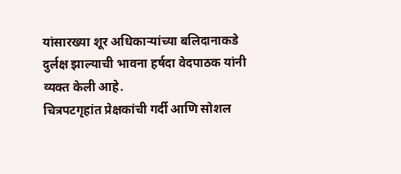यांसारख्या शूर अधिकाऱ्यांच्या बलिदानाकडे दुर्लक्ष झाल्याची भावना हर्षदा वेदपाठक यांनी व्यक्त केली आहे.
चित्रपटगृहांत प्रेक्षकांची गर्दी आणि सोशल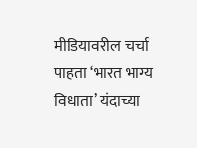मीडियावरील चर्चा पाहता ‘भारत भाग्य विधाता’ यंदाच्या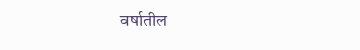वर्षातील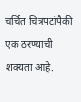चर्चित चित्रपटांपैकी एक ठरण्याची शक्यता आहे.